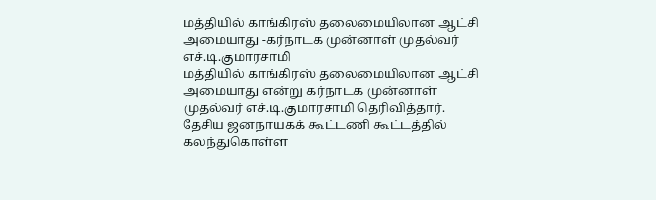மத்தியில் காங்கிரஸ் தலைமையிலான ஆட்சி அமையாது -கர்நாடக முன்னாள் முதல்வர் எச்.டி.குமாரசாமி
மத்தியில் காங்கிரஸ் தலைமையிலான ஆட்சி அமையாது என்று கர்நாடக முன்னாள் முதல்வர் எச்.டி.குமாரசாமி தெரிவித்தார்.
தேசிய ஜனநாயகக் கூட்டணி கூட்டத்தில் கலந்துகொள்ள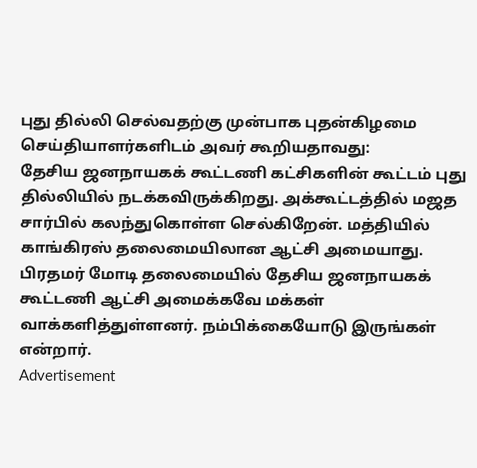புது தில்லி செல்வதற்கு முன்பாக புதன்கிழமை செய்தியாளர்களிடம் அவர் கூறியதாவது:
தேசிய ஜனநாயகக் கூட்டணி கட்சிகளின் கூட்டம் புது தில்லியில் நடக்கவிருக்கிறது. அக்கூட்டத்தில் மஜத சார்பில் கலந்துகொள்ள செல்கிறேன். மத்தியில் காங்கிரஸ் தலைமையிலான ஆட்சி அமையாது. பிரதமர் மோடி தலைமையில் தேசிய ஜனநாயகக் கூட்டணி ஆட்சி அமைக்கவே மக்கள் வாக்களித்துள்ளனர். நம்பிக்கையோடு இருங்கள் என்றார்.
Advertisement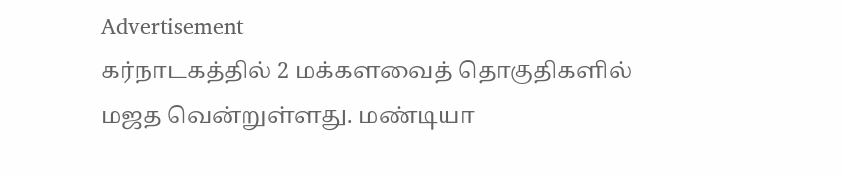Advertisement
கர்நாடகத்தில் 2 மக்களவைத் தொகுதிகளில் மஜத வென்றுள்ளது. மண்டியா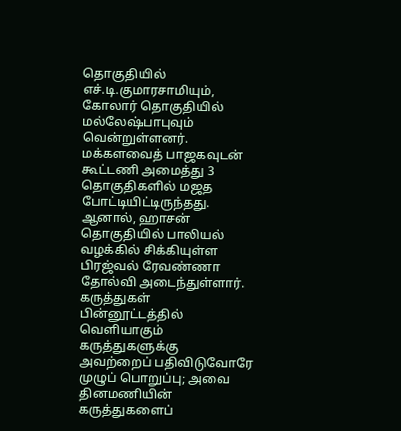தொகுதியில் எச்.டி.குமாரசாமியும், கோலார் தொகுதியில் மல்லேஷ்பாபுவும் வென்றுள்ளனர். மக்களவைத் பாஜகவுடன் கூட்டணி அமைத்து 3 தொகுதிகளில் மஜத போட்டியிட்டிருந்தது. ஆனால், ஹாசன் தொகுதியில் பாலியல் வழக்கில் சிக்கியுள்ள பிரஜ்வல் ரேவண்ணா தோல்வி அடைந்துள்ளார்.
கருத்துகள்
பின்னூட்டத்தில் வெளியாகும் கருத்துகளுக்கு அவற்றைப் பதிவிடுவோரே முழுப் பொறுப்பு; அவை தினமணியின் கருத்துகளைப்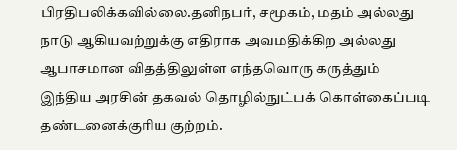பிரதிபலிக்கவில்லை.தனிநபர், சமூகம், மதம் அல்லது நாடு ஆகியவற்றுக்கு எதிராக அவமதிக்கிற அல்லது ஆபாசமான விதத்திலுள்ள எந்தவொரு கருத்தும் இந்திய அரசின் தகவல் தொழில்நுட்பக் கொள்கைப்படி தண்டனைக்குரிய குற்றம்.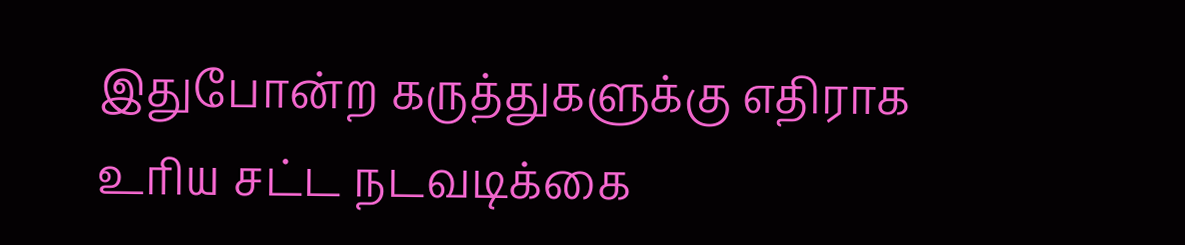இதுபோன்ற கருத்துகளுக்கு எதிராக உரிய சட்ட நடவடிக்கை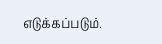எடுக்கப்படும்.